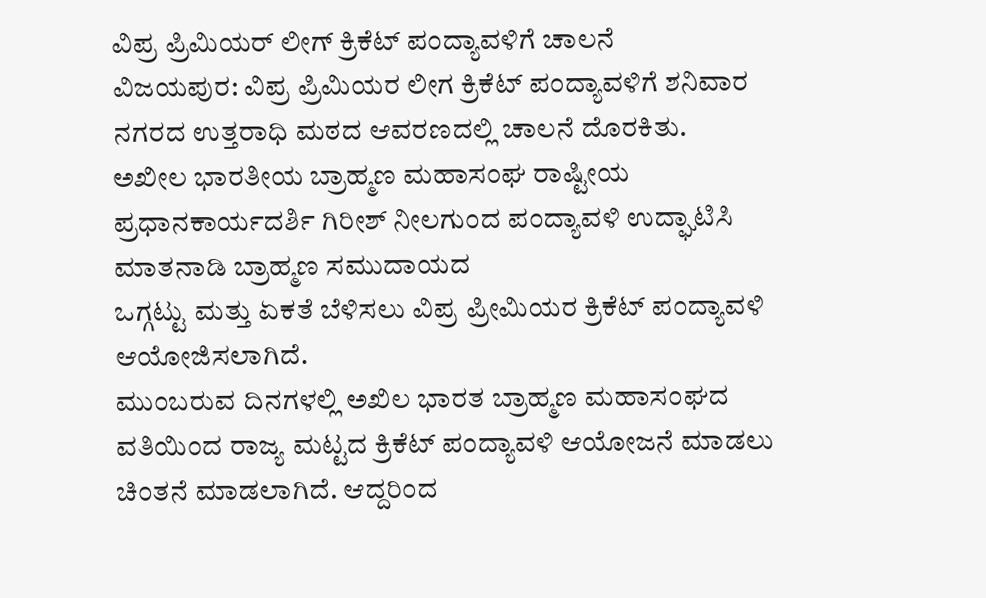ವಿಪ್ರ ಪ್ರಿಮಿಯರ್ ಲೀಗ್ ಕ್ರಿಕೆಟ್ ಪಂದ್ಯಾವಳಿಗೆ ಚಾಲನೆ
ವಿಜಯಪುರ: ವಿಪ್ರ ಪ್ರಿಮಿಯರ ಲೀಗ ಕ್ರಿಕೆಟ್ ಪಂದ್ಯಾವಳಿಗೆ ಶನಿವಾರ ನಗರದ ಉತ್ತರಾಧಿ ಮಠದ ಆವರಣದಲ್ಲಿ ಚಾಲನೆ ದೊರಕಿತು.
ಅಖೀಲ ಭಾರತೀಯ ಬ್ರಾಹ್ಮಣ ಮಹಾಸಂಘ ರಾಷ್ಟೀಯ ಪ್ರಧಾನಕಾರ್ಯದರ್ಶಿ ಗಿರೀಶ್ ನೀಲಗುಂದ ಪಂದ್ಯಾವಳಿ ಉದ್ಘಾಟಿಸಿ ಮಾತನಾಡಿ ಬ್ರಾಹ್ಮಣ ಸಮುದಾಯದ
ಒಗ್ಗಟ್ಟು ಮತ್ತು ಏಕತೆ ಬೆಳಿಸಲು ವಿಪ್ರ ಪ್ರೀಮಿಯರ ಕ್ರಿಕೆಟ್ ಪಂದ್ಯಾವಳಿ ಆಯೋಜಿಸಲಾಗಿದೆ.
ಮುಂಬರುವ ದಿನಗಳಲ್ಲಿ ಅಖಿಲ ಭಾರತ ಬ್ರಾಹ್ಮಣ ಮಹಾಸಂಘದ ವತಿಯಿಂದ ರಾಜ್ಯ ಮಟ್ಟದ ಕ್ರಿಕೆಟ್ ಪಂದ್ಯಾವಳಿ ಆಯೋಜನೆ ಮಾಡಲು ಚಿಂತನೆ ಮಾಡಲಾಗಿದೆ. ಆದ್ದರಿಂದ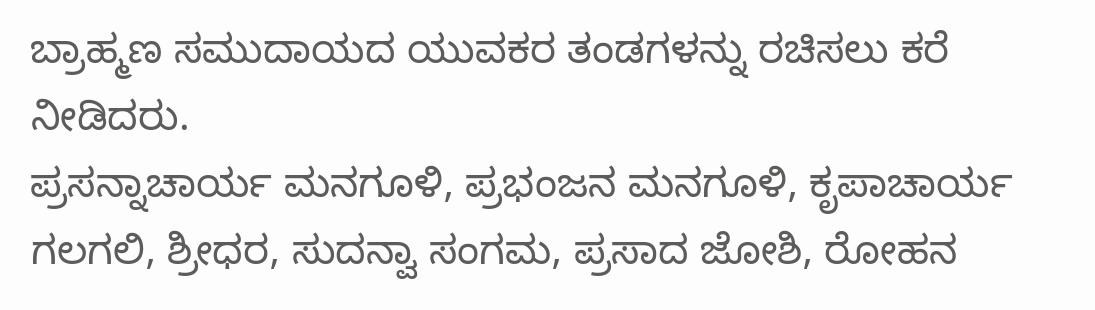ಬ್ರಾಹ್ಮಣ ಸಮುದಾಯದ ಯುವಕರ ತಂಡಗಳನ್ನು ರಚಿಸಲು ಕರೆ ನೀಡಿದರು.
ಪ್ರಸನ್ನಾಚಾರ್ಯ ಮನಗೂಳಿ, ಪ್ರಭಂಜನ ಮನಗೂಳಿ, ಕೃಪಾಚಾರ್ಯ ಗಲಗಲಿ, ಶ್ರೀಧರ, ಸುದನ್ವಾ ಸಂಗಮ, ಪ್ರಸಾದ ಜೋಶಿ, ರೋಹನ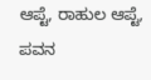ಆಪ್ಟೆ, ರಾಹುಲ ಆಪ್ಟೆ, ಪವನ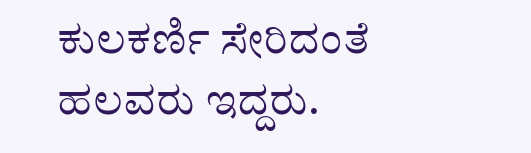ಕುಲಕರ್ಣಿ ಸೇರಿದಂತೆ ಹಲವರು ಇದ್ದರು.